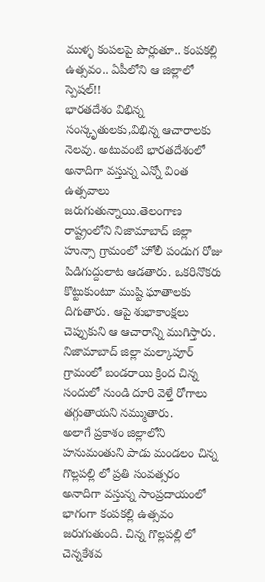ముళ్ళ కంపలపై పొర్లుతూ.. కంపకల్లి ఉత్సవం.. ఏపీలోని ఆ జిల్లాలో స్పెషల్!!
భారతదేశం విభిన్న సంస్కృతులకు,విభిన్న ఆచారాలకు నెలవు. అటువంటి భారతదేశంలో అనాదిగా వస్తున్న ఎన్నో వింత ఉత్సవాలు జరుగుతున్నాయి.తెలంగాణ రాష్ట్రంలోని నిజామాబాద్ జిల్లా హున్సా గ్రామంలో హోలీ పండుగ రోజు పిడిగుద్దులాట ఆడతారు. ఒకరినొకరు కొట్టుకుంటూ ముష్టి ఘాతాలకు దిగుతారు. ఆపై శుభాకాంక్షలు చెప్పుకుని ఆ ఆచారాన్ని ముగిస్తారు. నిజామాబాద్ జిల్లా మల్కాపూర్ గ్రామంలో బండరాయి క్రింద చిన్న సందులో నుండి దూరి వెళ్తే రోగాలు తగ్గుతాయని నమ్ముతారు.
అలాగే ప్రకాశం జిల్లాలోని హనుమంతుని పాడు మండలం చిన్న గొల్లపల్లి లో ప్రతి సంవత్సరం అనాదిగా వస్తున్న సాంప్రదాయంలో భాగంగా కంపకల్లి ఉత్సవం జరుగుతుంది. చిన్న గొల్లపల్లి లో చెన్నకేశవ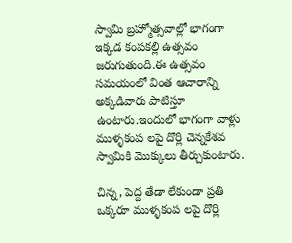స్వామి బ్రహ్మోత్సవాల్లో భాగంగా ఇక్కడ కంపకల్లి ఉత్సవం జరుగుతుంది.ఈ ఉత్సవం సమయంలో వింత ఆచారాన్ని అక్కడివారు పాటిస్తూ ఉంటారు.ఇందులో భాగంగా వాళ్లు ముళ్ళకంప లపై దొర్లి చెన్నకేశవ స్వామికి మొక్కులు తీర్చుకుంటారు.

చిన్న, పెద్ద తేడా లేకుండా ప్రతి ఒక్కరూ ముళ్ళకంప లపై దొర్లి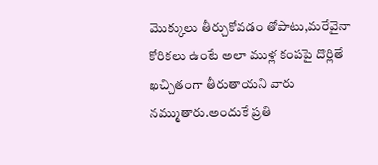మొక్కులు తీర్చుకోవడం తోపాటు,మరేవైనా కోరికలు ఉంటే అలా ముళ్ల కంపపై దొర్లితే ఖచ్చితంగా తీరుతాయని వారు నమ్ముతారు.అందుకే ప్రతి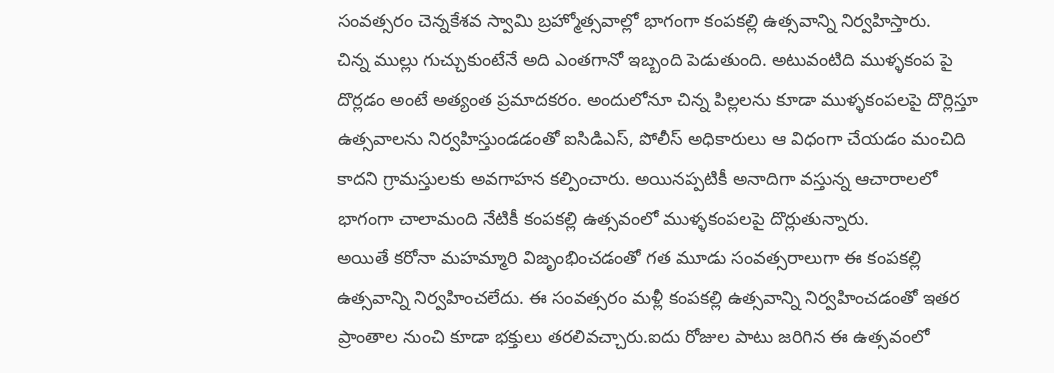సంవత్సరం చెన్నకేశవ స్వామి బ్రహ్మోత్సవాల్లో భాగంగా కంపకల్లి ఉత్సవాన్ని నిర్వహిస్తారు.
చిన్న ముల్లు గుచ్చుకుంటేనే అది ఎంతగానో ఇబ్బంది పెడుతుంది. అటువంటిది ముళ్ళకంప పై దొర్లడం అంటే అత్యంత ప్రమాదకరం. అందులోనూ చిన్న పిల్లలను కూడా ముళ్ళకంపలపై దొర్లిస్తూ ఉత్సవాలను నిర్వహిస్తుండడంతో ఐసిడిఎస్, పోలీస్ అధికారులు ఆ విధంగా చేయడం మంచిది కాదని గ్రామస్తులకు అవగాహన కల్పించారు. అయినప్పటికీ అనాదిగా వస్తున్న ఆచారాలలో భాగంగా చాలామంది నేటికీ కంపకల్లి ఉత్సవంలో ముళ్ళకంపలపై దొర్లుతున్నారు.
అయితే కరోనా మహమ్మారి విజృంభించడంతో గత మూడు సంవత్సరాలుగా ఈ కంపకల్లి ఉత్సవాన్ని నిర్వహించలేదు. ఈ సంవత్సరం మళ్లీ కంపకల్లి ఉత్సవాన్ని నిర్వహించడంతో ఇతర ప్రాంతాల నుంచి కూడా భక్తులు తరలివచ్చారు.ఐదు రోజుల పాటు జరిగిన ఈ ఉత్సవంలో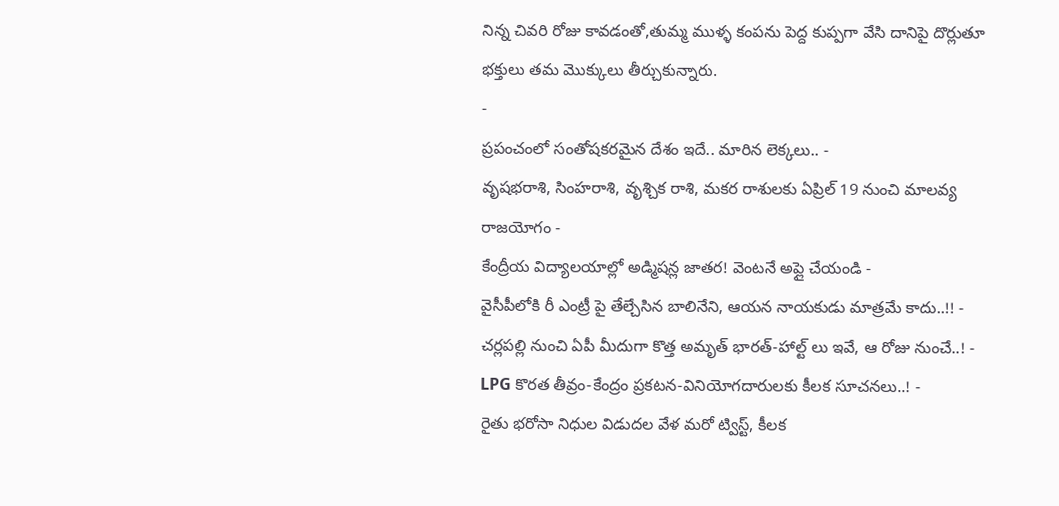నిన్న చివరి రోజు కావడంతో,తుమ్మ ముళ్ళ కంపను పెద్ద కుప్పగా వేసి దానిపై దొర్లుతూ భక్తులు తమ మొక్కులు తీర్చుకున్నారు.
-
ప్రపంచంలో సంతోషకరమైన దేశం ఇదే.. మారిన లెక్కలు.. -
వృషభరాశి, సింహరాశి, వృశ్చిక రాశి, మకర రాశులకు ఏప్రిల్ 19 నుంచి మాలవ్య రాజయోగం -
కేంద్రీయ విద్యాలయాల్లో అడ్మిషన్ల జాతర! వెంటనే అప్లై చేయండి -
వైసీపీలోకి రీ ఎంట్రీ పై తేల్చేసిన బాలినేని, ఆయన నాయకుడు మాత్రమే కాదు..!! -
చర్లపల్లి నుంచి ఏపీ మీదుగా కొత్త అమృత్ భారత్-హాల్ట్ లు ఇవే, ఆ రోజు నుంచే..! -
LPG కొరత తీవ్రం-కేంద్రం ప్రకటన-వినియోగదారులకు కీలక సూచనలు..! -
రైతు భరోసా నిధుల విడుదల వేళ మరో ట్విస్ట్, కీలక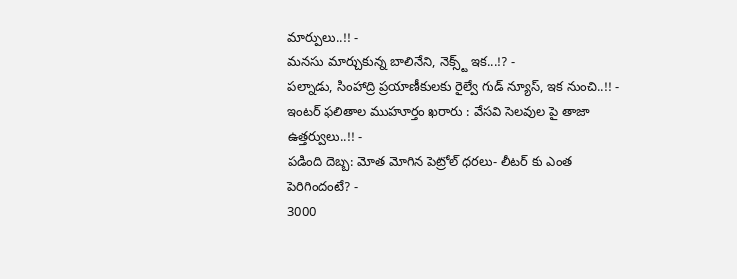మార్పులు..!! -
మనసు మార్చుకున్న బాలినేని, నెక్స్ట్ ఇక...!? -
పల్నాడు, సింహాద్రి ప్రయాణీకులకు రైల్వే గుడ్ న్యూస్, ఇక నుంచి..!! -
ఇంటర్ ఫలితాల ముహూర్తం ఖరారు : వేసవి సెలవుల పై తాజా ఉత్తర్వులు..!! -
పడింది దెబ్బ: మోత మోగిన పెట్రోల్ ధరలు- లీటర్ కు ఎంత పెరిగిందంటే? -
3000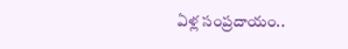ఏళ్ల సంప్రదాయం..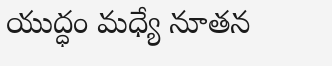యుద్ధం మధ్యే నూతన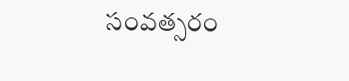సంవత్సరం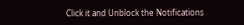Click it and Unblock the Notifications